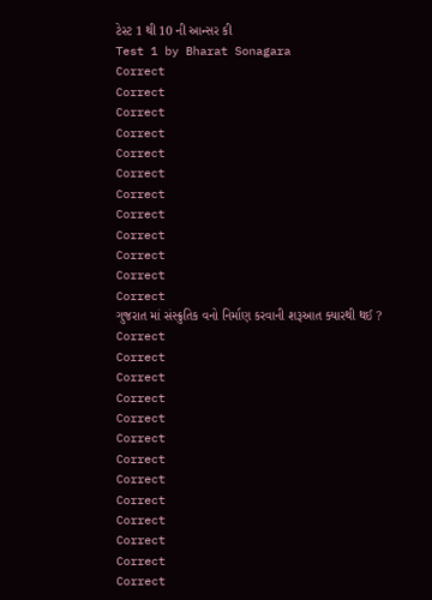ટેસ્ટ 1 થી 10 ની આન્સર કી
Test 1 by Bharat Sonagara
Correct
Correct
Correct
Correct
Correct
Correct
Correct
Correct
Correct
Correct
Correct
Correct
ગુજરાત માં સંસ્ક્રુતિક વનો નિર્માણ કરવાની શરૂઆત ક્યારથી થઈ ?
Correct
Correct
Correct
Correct
Correct
Correct
Correct
Correct
Correct
Correct
Correct
Correct
Correct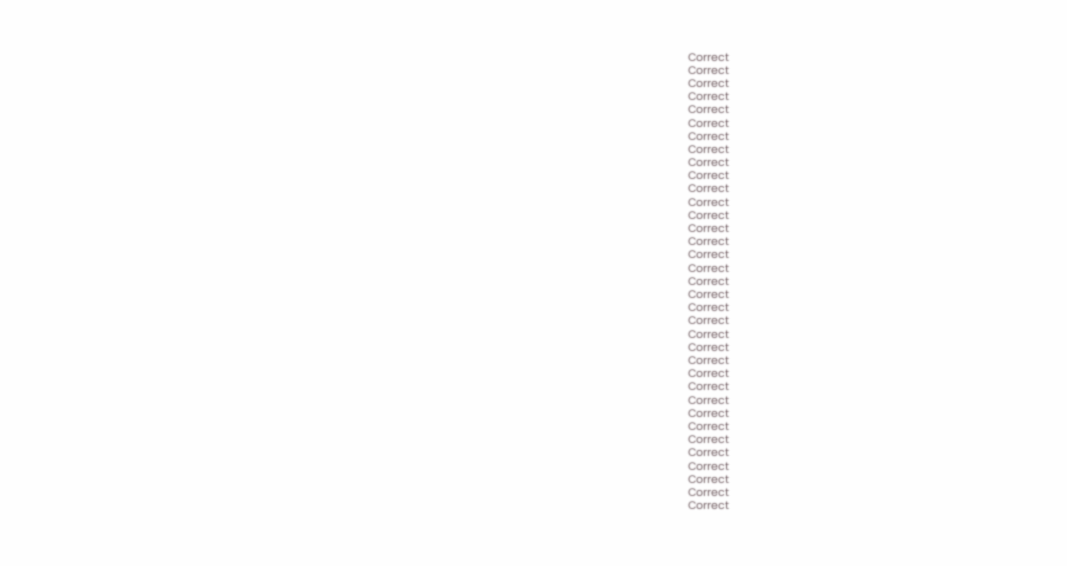Correct
Correct
Correct
Correct
Correct
Correct
Correct
Correct
Correct
Correct
Correct
Correct
Correct
Correct
Correct
Correct
Correct
Correct
Correct
Correct
Correct
Correct
Correct
Correct
Correct
Correct
Correct
Correct
Correct
Correct
Correct
Correct
Correct
Correct
Correct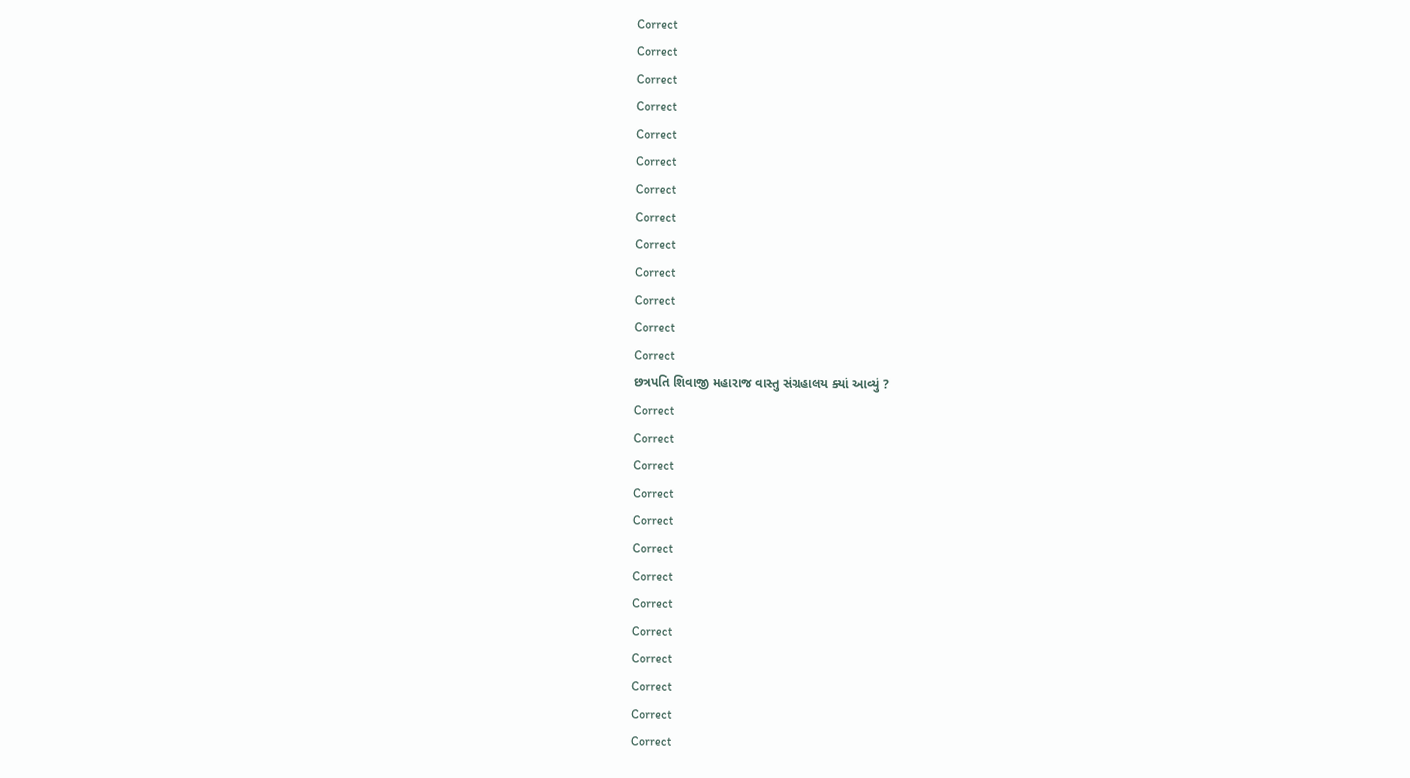Correct
Correct
Correct
Correct
Correct
Correct
Correct
Correct
Correct
Correct
Correct
Correct
Correct
છત્રપતિ શિવાજી મહારાજ વાસ્તુ સંગ્રહાલય ક્યાં આવ્યું ?
Correct
Correct
Correct
Correct
Correct
Correct
Correct
Correct
Correct
Correct
Correct
Correct
Correct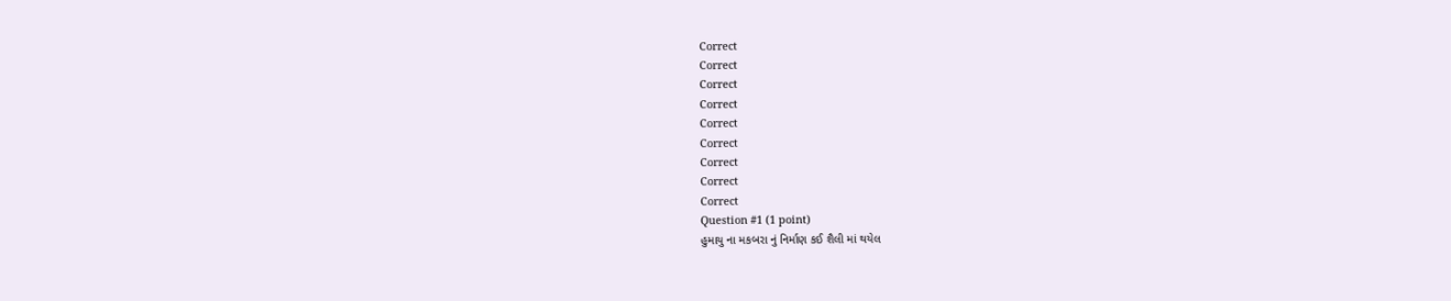Correct
Correct
Correct
Correct
Correct
Correct
Correct
Correct
Correct
Question #1 (1 point)
હુમાયુ ના મકબરા નું નિર્માણ કઈ શૈલી માં થયેલ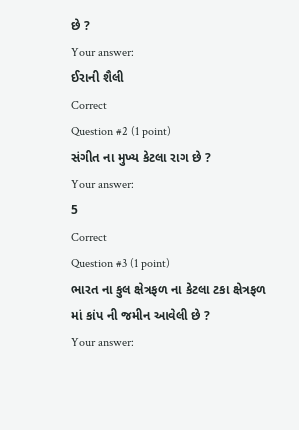છે ?
Your answer:
ઈરાની શૈલી
Correct
Question #2 (1 point)
સંગીત ના મુખ્ય કેટલા રાગ છે ?
Your answer:
5
Correct
Question #3 (1 point)
ભારત ના કુલ ક્ષેત્રફળ ના કેટલા ટકા ક્ષેત્રફળ માં કાંપ ની જમીન આવેલી છે ?
Your answer: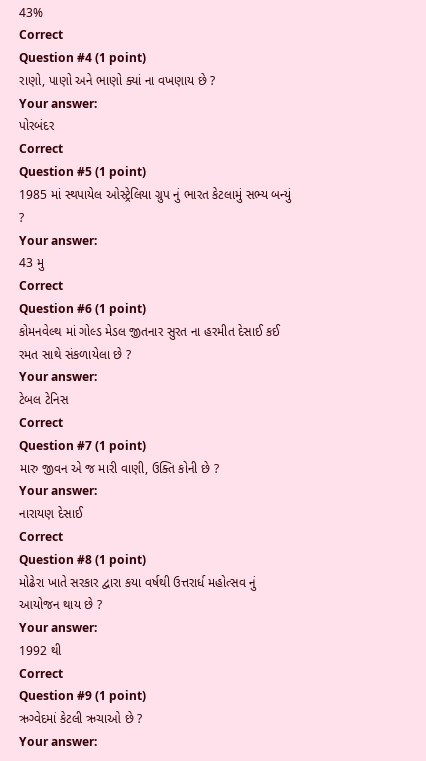43%
Correct
Question #4 (1 point)
રાણો, પાણો અને ભાણો ક્યાં ના વખણાય છે ?
Your answer:
પોરબંદર
Correct
Question #5 (1 point)
1985 માં સ્થપાયેલ ઓસ્ટ્રેલિયા ગ્રુપ નું ભારત કેટલામું સભ્ય બન્યું ?
Your answer:
43 મુ
Correct
Question #6 (1 point)
કોમનવેલ્થ માં ગોલ્ડ મેડલ જીતનાર સુરત ના હરમીત દેસાઈ કઈ રમત સાથે સંકળાયેલા છે ?
Your answer:
ટેબલ ટેનિસ
Correct
Question #7 (1 point)
મારુ જીવન એ જ મારી વાણી, ઉક્તિ કોની છે ?
Your answer:
નારાયણ દેસાઈ
Correct
Question #8 (1 point)
મોઢેરા ખાતે સરકાર દ્વારા કયા વર્ષથી ઉત્તરાર્ધ મહોત્સવ નું આયોજન થાય છે ?
Your answer:
1992 થી
Correct
Question #9 (1 point)
ઋગ્વેદમાં કેટલી ઋચાઓ છે ?
Your answer: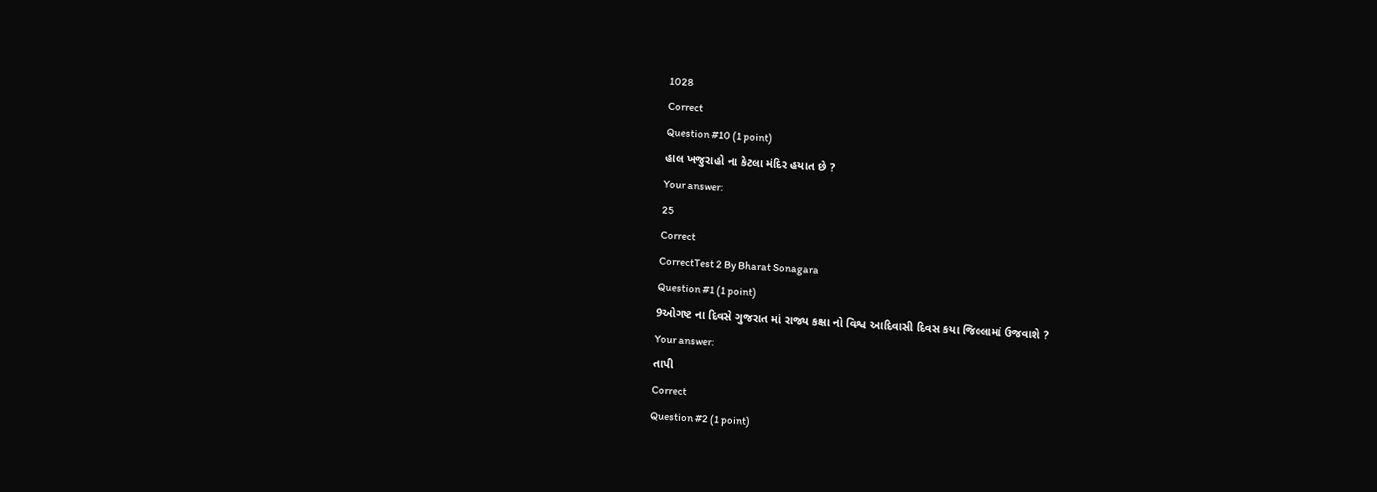1028
Correct
Question #10 (1 point)
હાલ ખજુરાહો ના કેટલા મંદિર હયાત છે ?
Your answer:
25
Correct
CorrectTest 2 By Bharat Sonagara
Question #1 (1 point)
9ઓગષ્ટ ના દિવસે ગુજરાત માં રાજ્ય કક્ષા નો વિશ્વ આદિવાસી દિવસ કયા જિલ્લામાં ઉજવાશે ?
Your answer:
તાપી
Correct
Question #2 (1 point)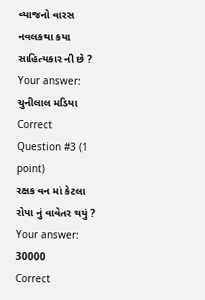વ્યાજનો વારસ નવલકથા કયા સાહિત્યકાર ની છે ?
Your answer:
ચુનીલાલ મડિયા
Correct
Question #3 (1 point)
રક્ષક વન માં કેટલા રોપા નું વાવેતર થયું ?
Your answer:
30000
Correct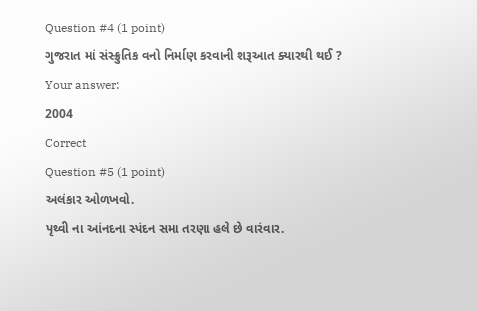Question #4 (1 point)
ગુજરાત માં સંસ્ક્રુતિક વનો નિર્માણ કરવાની શરૂઆત ક્યારથી થઈ ?
Your answer:
2004
Correct
Question #5 (1 point)
અલંકાર ઓળખવો.
પૃથ્વી ના આંનદના સ્પંદન સમા તરણા હલે છે વારંવાર.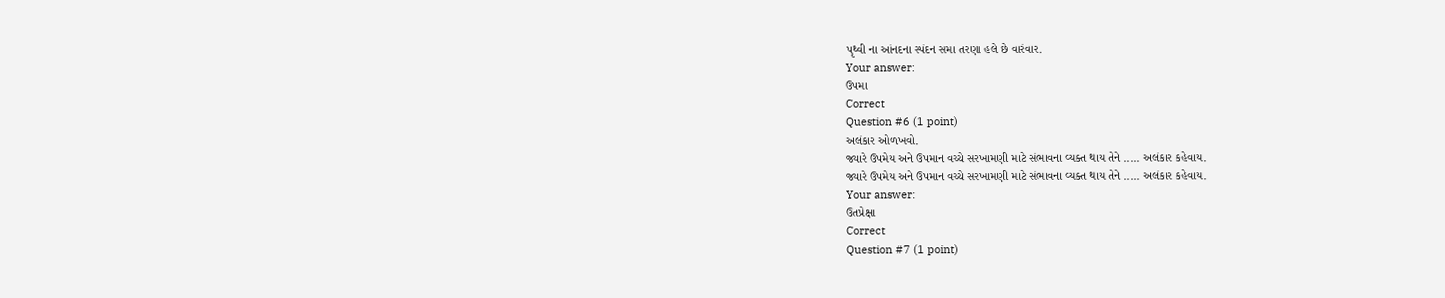પૃથ્વી ના આંનદના સ્પંદન સમા તરણા હલે છે વારંવાર.
Your answer:
ઉપમા
Correct
Question #6 (1 point)
અલંકાર ઓળખવો.
જ્યારે ઉપમેય અને ઉપમાન વચ્ચે સરખામણી માટે સંભાવના વ્યક્ત થાય તેને ..... અલંકાર કહેવાય.
જ્યારે ઉપમેય અને ઉપમાન વચ્ચે સરખામણી માટે સંભાવના વ્યક્ત થાય તેને ..... અલંકાર કહેવાય.
Your answer:
ઉતપ્રેક્ષા
Correct
Question #7 (1 point)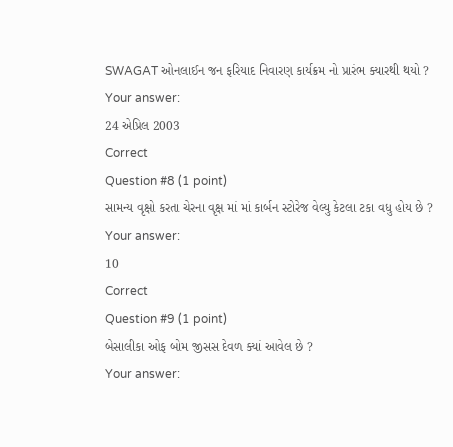SWAGAT ઓનલાઈન જન ફરિયાદ નિવારણ કાર્યક્રમ નો પ્રારંભ ક્યારથી થયો ?
Your answer:
24 એપ્રિલ 2003
Correct
Question #8 (1 point)
સામન્ય વૃક્ષો કરતા ચેરના વૃક્ષ માં માં કાર્બન સ્ટોરેજ વેલ્યુ કેટલા ટકા વધુ હોય છે ?
Your answer:
10
Correct
Question #9 (1 point)
બેસાલીકા ઓફ બોમ જીસસ દેવળ ક્યાં આવેલ છે ?
Your answer: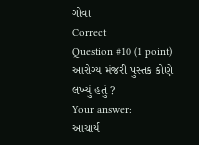ગોવા
Correct
Question #10 (1 point)
આરોગ્ય મંજરી પુસ્તક કોણે લખ્યું હતું ?
Your answer:
આચાર્ય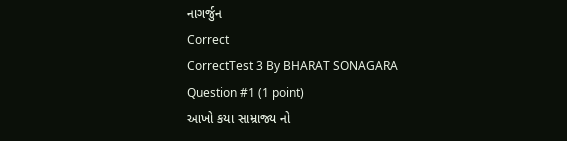નાગર્જુન
Correct
CorrectTest 3 By BHARAT SONAGARA
Question #1 (1 point)
આખો કયા સામ્રાજ્ય નો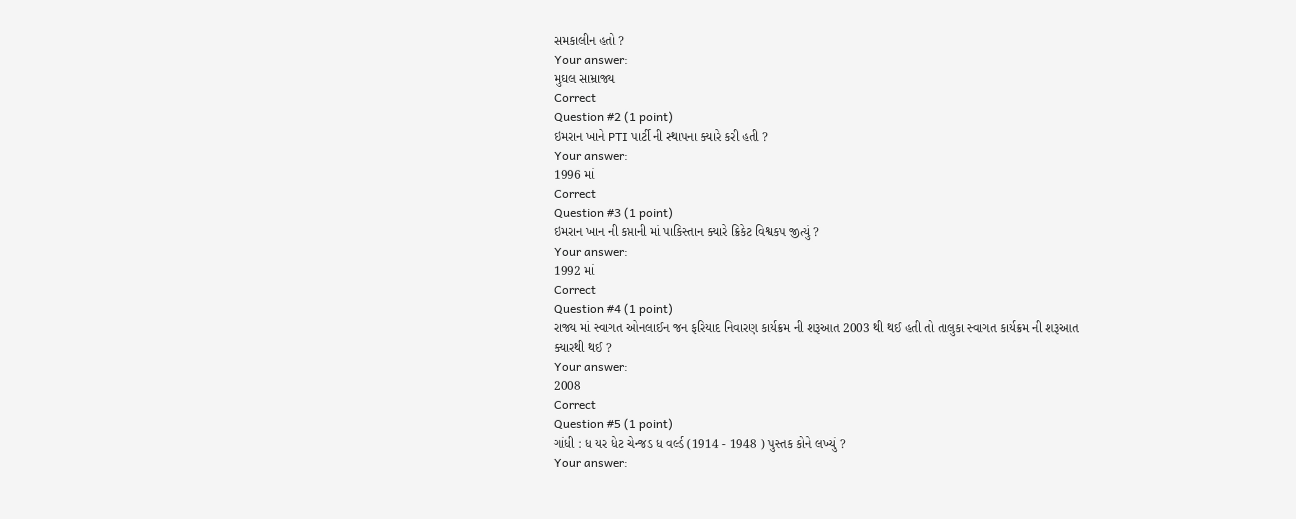સમકાલીન હતો ?
Your answer:
મુઘલ સામ્રાજ્ય
Correct
Question #2 (1 point)
ઇમરાન ખાને PTI પાર્ટી ની સ્થાપના ક્યારે કરી હતી ?
Your answer:
1996 માં
Correct
Question #3 (1 point)
ઇમરાન ખાન ની કપ્તાની માં પાકિસ્તાન ક્યારે ક્રિકેટ વિશ્વકપ જીત્યું ?
Your answer:
1992 માં
Correct
Question #4 (1 point)
રાજ્ય માં સ્વાગત ઓનલાઈન જન ફરિયાદ નિવારણ કાર્યક્રમ ની શરૂઆત 2003 થી થઈ હતી તો તાલુકા સ્વાગત કાર્યક્રમ ની શરૂઆત ક્યારથી થઈ ?
Your answer:
2008
Correct
Question #5 (1 point)
ગાંધી : ધ યર ધેટ ચેન્જડ ધ વર્લ્ડ (1914 - 1948 ) પુસ્તક કોને લખ્યું ?
Your answer: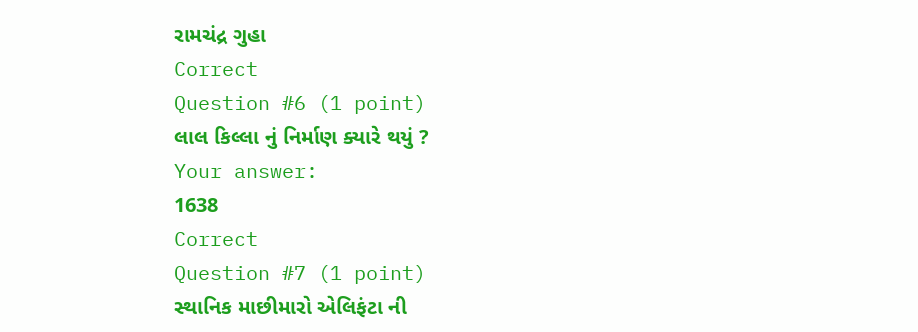રામચંદ્ર ગુહા
Correct
Question #6 (1 point)
લાલ કિલ્લા નું નિર્માણ ક્યારે થયું ?
Your answer:
1638
Correct
Question #7 (1 point)
સ્થાનિક માછીમારો એલિફંટા ની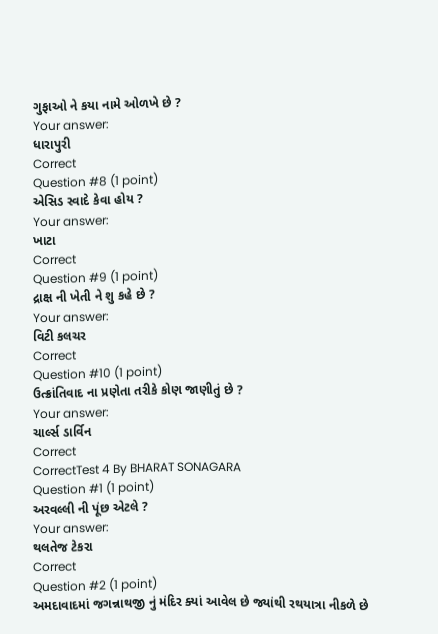ગુફાઓ ને કયા નામે ઓળખે છે ?
Your answer:
ધારાપુરી
Correct
Question #8 (1 point)
એસિડ સ્વાદે કેવા હોય ?
Your answer:
ખાટા
Correct
Question #9 (1 point)
દ્રાક્ષ ની ખેતી ને શુ કહે છે ?
Your answer:
વિટી કલચર
Correct
Question #10 (1 point)
ઉત્ક્રાંતિવાદ ના પ્રણેતા તરીકે કોણ જાણીતું છે ?
Your answer:
ચાર્લ્સ ડાર્વિન
Correct
CorrectTest 4 By BHARAT SONAGARA
Question #1 (1 point)
અરવલ્લી ની પૂંછ એટલે ?
Your answer:
થલતેજ ટેકરા
Correct
Question #2 (1 point)
અમદાવાદમાં જગન્નાથજી નું મંદિર ક્યાં આવેલ છે જ્યાંથી રથયાત્રા નીકળે છે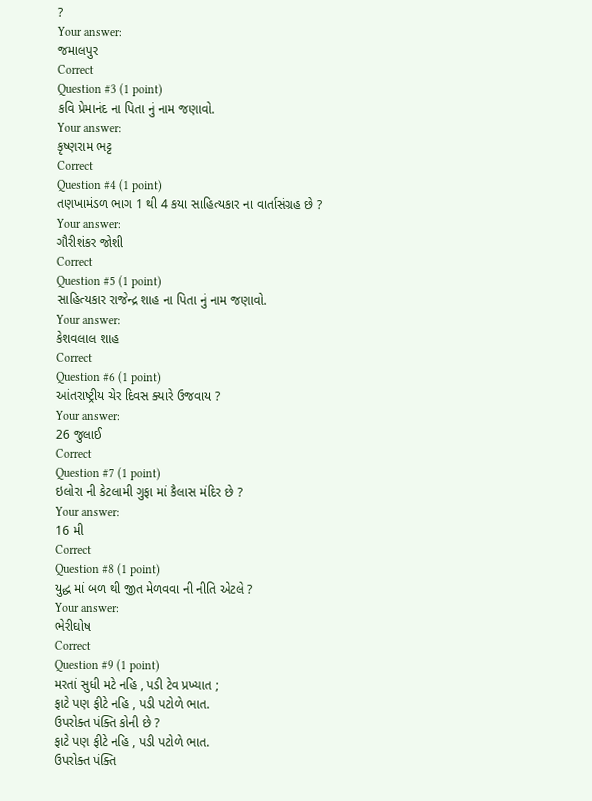?
Your answer:
જમાલપુર
Correct
Question #3 (1 point)
કવિ પ્રેમાનંદ ના પિતા નું નામ જણાવો.
Your answer:
કૃષ્ણરામ ભટ્ટ
Correct
Question #4 (1 point)
તણખામંડળ ભાગ 1 થી 4 કયા સાહિત્યકાર ના વાર્તાસંગ્રહ છે ?
Your answer:
ગૌરીશંકર જોશી
Correct
Question #5 (1 point)
સાહિત્યકાર રાજેન્દ્ર શાહ ના પિતા નું નામ જણાવો.
Your answer:
કેશવલાલ શાહ
Correct
Question #6 (1 point)
આંતરાષ્ટ્રીય ચેર દિવસ ક્યારે ઉજવાય ?
Your answer:
26 જુલાઈ
Correct
Question #7 (1 point)
ઇલોરા ની કેટલામી ગુફા માં કૈલાસ મંદિર છે ?
Your answer:
16 મી
Correct
Question #8 (1 point)
યુદ્ધ માં બળ થી જીત મેળવવા ની નીતિ એટલે ?
Your answer:
ભેરીઘોષ
Correct
Question #9 (1 point)
મરતાં સુધી મટે નહિ , પડી ટેવ પ્રખ્યાત ;
ફાટે પણ ફીટે નહિ , પડી પટોળે ભાત.
ઉપરોક્ત પંક્તિ કોની છે ?
ફાટે પણ ફીટે નહિ , પડી પટોળે ભાત.
ઉપરોક્ત પંક્તિ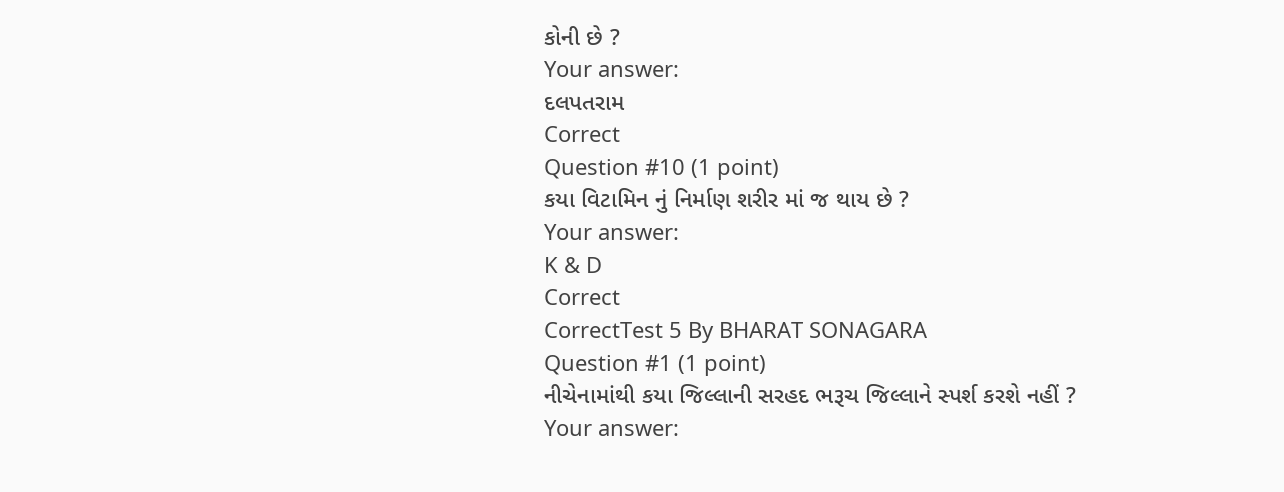કોની છે ?
Your answer:
દલપતરામ
Correct
Question #10 (1 point)
કયા વિટામિન નું નિર્માણ શરીર માં જ થાય છે ?
Your answer:
K & D
Correct
CorrectTest 5 By BHARAT SONAGARA
Question #1 (1 point)
નીચેનામાંથી કયા જિલ્લાની સરહદ ભરૂચ જિલ્લાને સ્પર્શ કરશે નહીં ?
Your answer: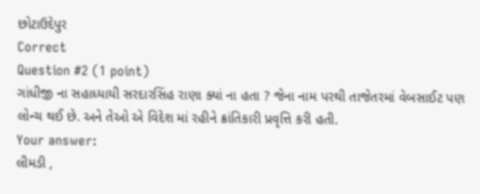છોટાઉદેપુર
Correct
Question #2 (1 point)
ગાંધીજી ના સહાધ્યાયી સરદારસિંહ રાણા ક્યાં ના હતા ? જેના નામ પરથી તાજેતરમાં વેબસાઈટ પણ લોન્ચ થઈ છે. અને તેઓ એ વિદેશ માં રહીને ક્રાંતિકારી પ્રવૃત્તિ કરી હતી.
Your answer:
લીમડી ,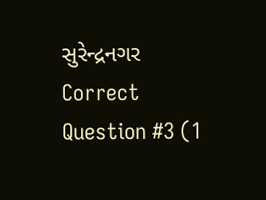સુરેન્દ્રનગર
Correct
Question #3 (1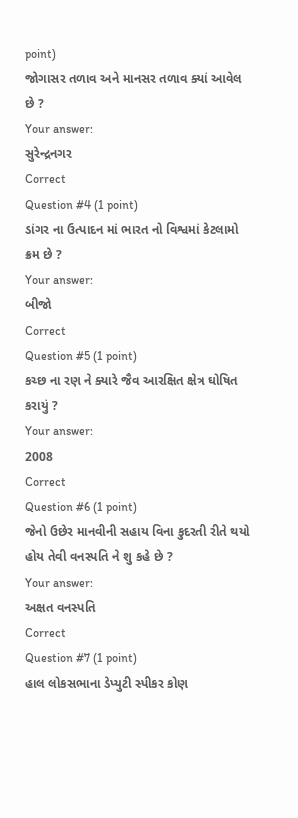point)
જોગાસર તળાવ અને માનસર તળાવ ક્યાં આવેલ છે ?
Your answer:
સુરેન્દ્રનગર
Correct
Question #4 (1 point)
ડાંગર ના ઉત્પાદન માં ભારત નો વિશ્વમાં કેટલામો ક્રમ છે ?
Your answer:
બીજો
Correct
Question #5 (1 point)
કચ્છ ના રણ ને ક્યારે જૈવ આરક્ષિત ક્ષેત્ર ઘોષિત કરાયું ?
Your answer:
2008
Correct
Question #6 (1 point)
જેનો ઉછેર માનવીની સહાય વિના કુદરતી રીતે થયો હોય તેવી વનસ્પતિ ને શુ કહે છે ?
Your answer:
અક્ષત વનસ્પતિ
Correct
Question #7 (1 point)
હાલ લોકસભાના ડેપ્યુટી સ્પીકર કોણ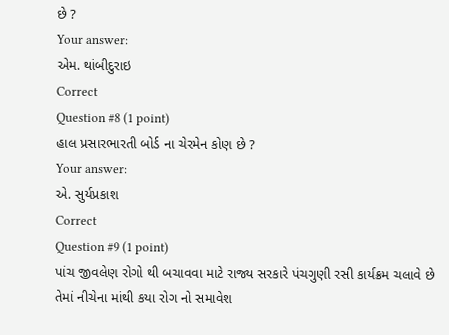છે ?
Your answer:
એમ. થાંબીદુરાઇ
Correct
Question #8 (1 point)
હાલ પ્રસારભારતી બોર્ડ ના ચેરમેન કોણ છે ?
Your answer:
એ. સુર્યપ્રકાશ
Correct
Question #9 (1 point)
પાંચ જીવલેણ રોગો થી બચાવવા માટે રાજ્ય સરકારે પંચગુણી રસી કાર્યક્રમ ચલાવે છે તેમાં નીચેના માંથી કયા રોગ નો સમાવેશ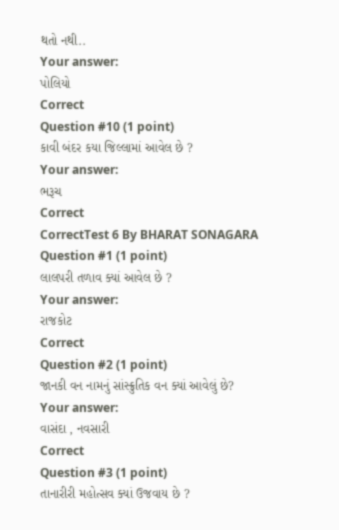થતો નથી..
Your answer:
પોલિયો
Correct
Question #10 (1 point)
કાવી બંદર કયા જિલ્લામાં આવેલ છે ?
Your answer:
ભરૂચ
Correct
CorrectTest 6 By BHARAT SONAGARA
Question #1 (1 point)
લાલપરી તળાવ ક્યાં આવેલ છે ?
Your answer:
રાજકોટ
Correct
Question #2 (1 point)
જાનકી વન નામનું સાંસ્ક્રુતિક વન ક્યાં આવેલું છે?
Your answer:
વાસંદા , નવસારી
Correct
Question #3 (1 point)
તાનારીરી મહોત્સવ ક્યાં ઉજવાય છે ?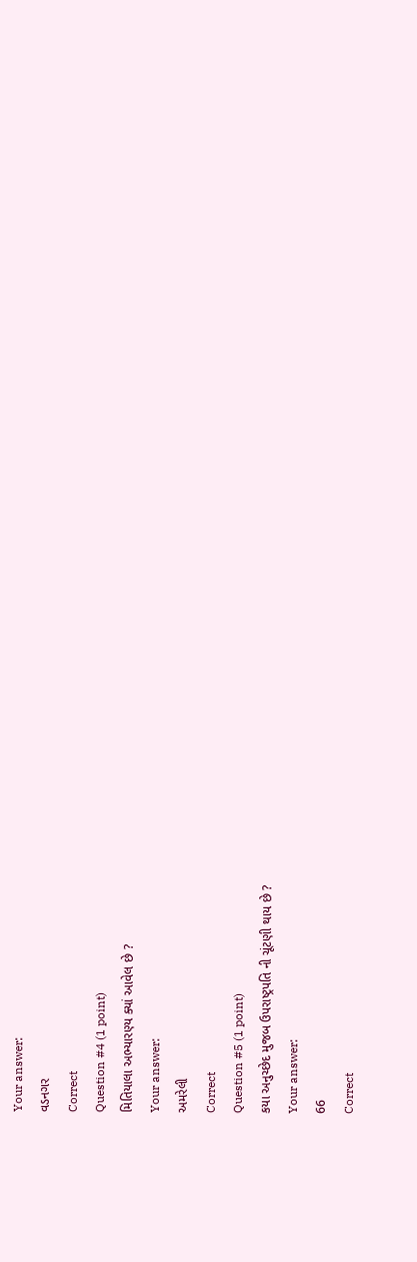Your answer:
વડનગર
Correct
Question #4 (1 point)
મિતિયાલા અભ્યારણ્ય ક્યાં આવેલ છે ?
Your answer:
અમરેલી
Correct
Question #5 (1 point)
કયા અનુચ્છેદ મુજબ ઉપરાષ્ટ્રપતિ ની ચૂંટણી થાય છે ?
Your answer:
66
Correct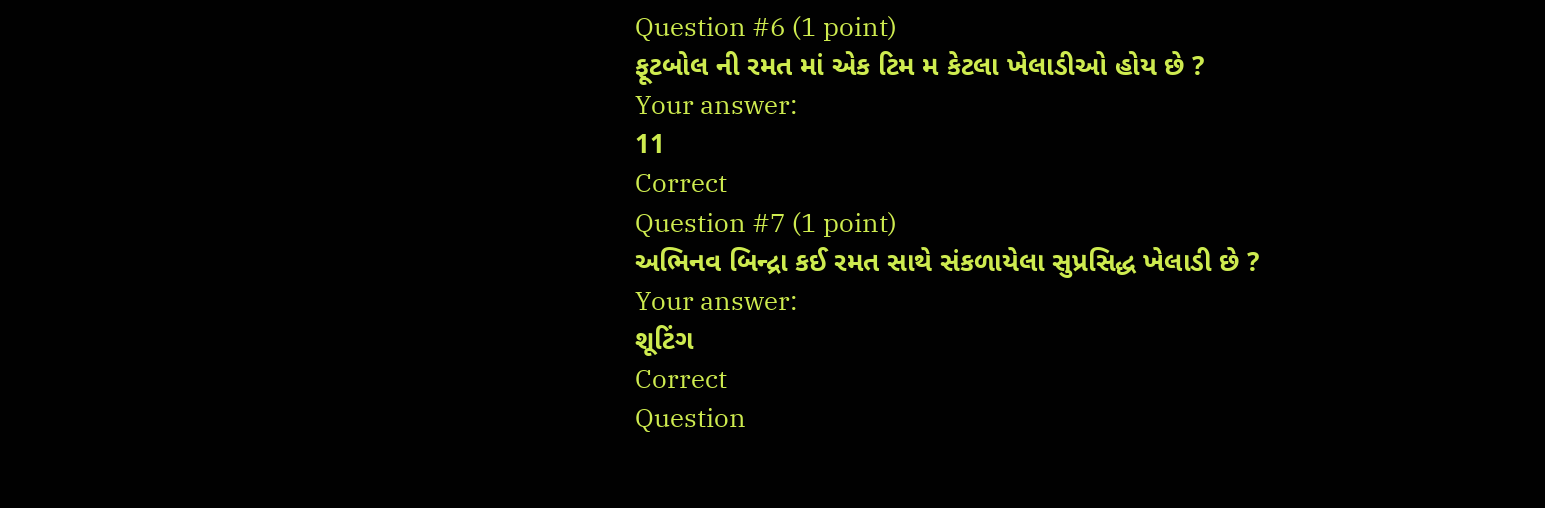Question #6 (1 point)
ફૂટબોલ ની રમત માં એક ટિમ મ કેટલા ખેલાડીઓ હોય છે ?
Your answer:
11
Correct
Question #7 (1 point)
અભિનવ બિન્દ્રા કઈ રમત સાથે સંકળાયેલા સુપ્રસિદ્ધ ખેલાડી છે ?
Your answer:
શૂટિંગ
Correct
Question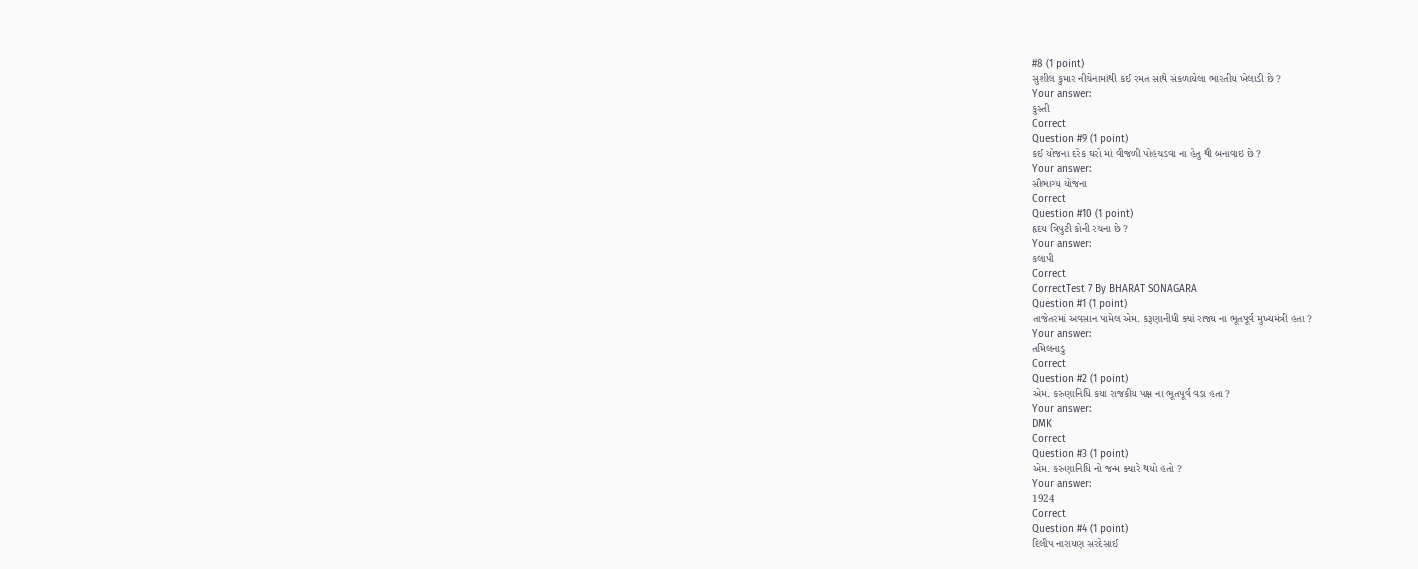#8 (1 point)
સુશીલ કુમાર નીચેનામાંથી કઈ રમત સાથે સંકળાયેલા ભારતીય ખેલાડી છે ?
Your answer:
કુસ્તી
Correct
Question #9 (1 point)
કઈ યોજના દરેક ઘરો માં વીજળી પોહચડવા ના હેતુ થી બનાવાઇ છે ?
Your answer:
સૌભાગ્ય યોજના
Correct
Question #10 (1 point)
હૃદય ત્રિપુટી કોની રચના છે ?
Your answer:
કલાપી
Correct
CorrectTest 7 By BHARAT SONAGARA
Question #1 (1 point)
તાજેતરમાં અવસાન પામેલ એમ. કરૂણાનીધી ક્યાં રાજ્ય ના ભૂતપૂર્વ મુખ્યમંત્રી હતા ?
Your answer:
તમિલનાડુ
Correct
Question #2 (1 point)
એમ. કરુણાનિધિ કયા રાજકીય પક્ષ ના ભૂતપૂર્વ વડા હતા ?
Your answer:
DMK
Correct
Question #3 (1 point)
એમ. કરુણાનિધિ નો જન્મ ક્યારે થયો હતો ?
Your answer:
1924
Correct
Question #4 (1 point)
દિલીપ નારાયણ સરદેસાઈ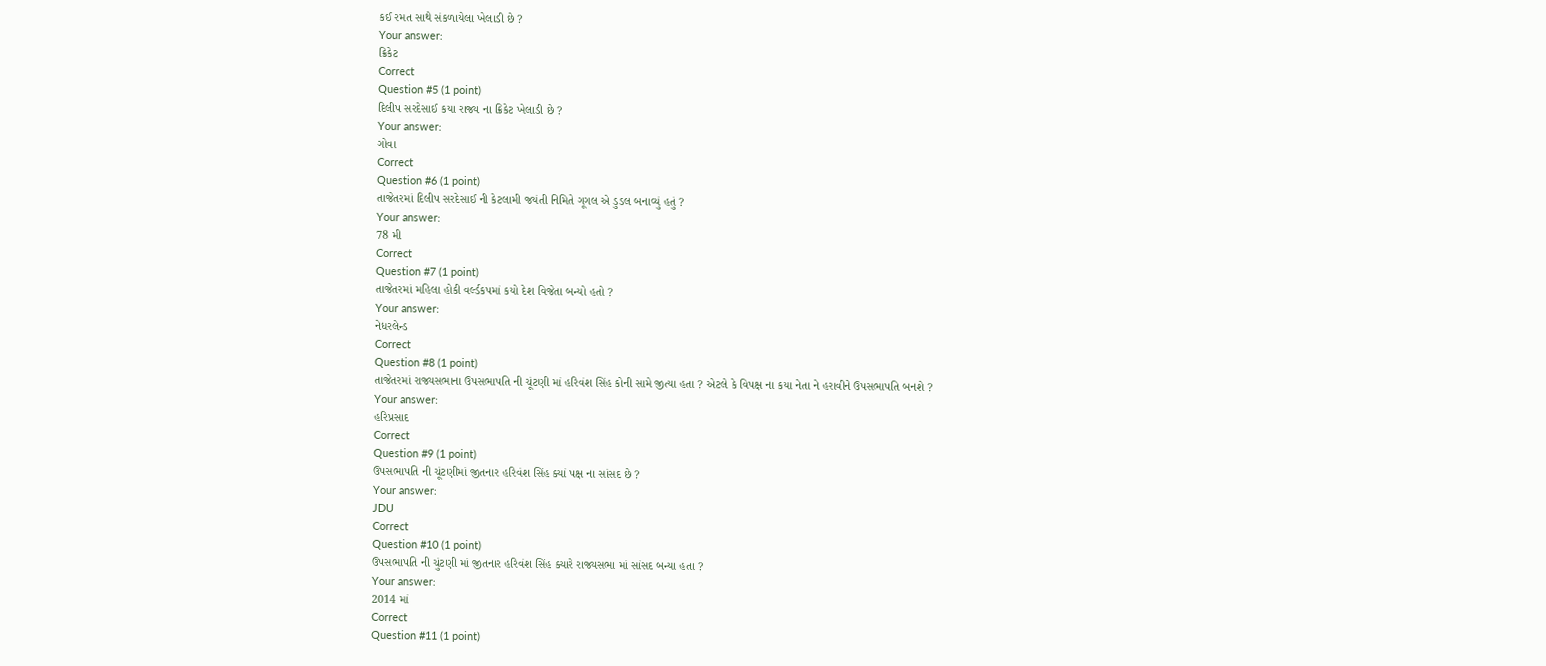કઈ રમત સાથે સંકળાયેલા ખેલાડી છે ?
Your answer:
ક્રિકેટ
Correct
Question #5 (1 point)
દિલીપ સરદેસાઈ કયા રાજ્ય ના ક્રિકેટ ખેલાડી છે ?
Your answer:
ગોવા
Correct
Question #6 (1 point)
તાજેતરમાં દિલીપ સરદેસાઈ ની કેટલામી જયંતી નિમિતે ગૂગલ એ ડુડલ બનાવ્યું હતું ?
Your answer:
78 મી
Correct
Question #7 (1 point)
તાજેતરમાં મહિલા હોકી વર્લ્ડકપમાં કયો દેશ વિજેતા બન્યો હતો ?
Your answer:
નેધરલેન્ડ
Correct
Question #8 (1 point)
તાજેતરમાં રાજ્યસભાના ઉપસભાપતિ ની ચૂંટણી માં હરિવંશ સિંહ કોની સામે જીત્યા હતા ? એટલે કે વિપક્ષ ના કયા નેતા ને હરાવીને ઉપસભાપતિ બનશે ?
Your answer:
હરિપ્રસાદ
Correct
Question #9 (1 point)
ઉપસભાપતિ ની ચૂંટણીમાં જીતનાર હરિવંશ સિંહ ક્યાં પક્ષ ના સાંસદ છે ?
Your answer:
JDU
Correct
Question #10 (1 point)
ઉપસભાપતિ ની ચુંટણી માં જીતનાર હરિવંશ સિંહ ક્યારે રાજ્યસભા માં સાંસદ બન્યા હતા ?
Your answer:
2014 માં
Correct
Question #11 (1 point)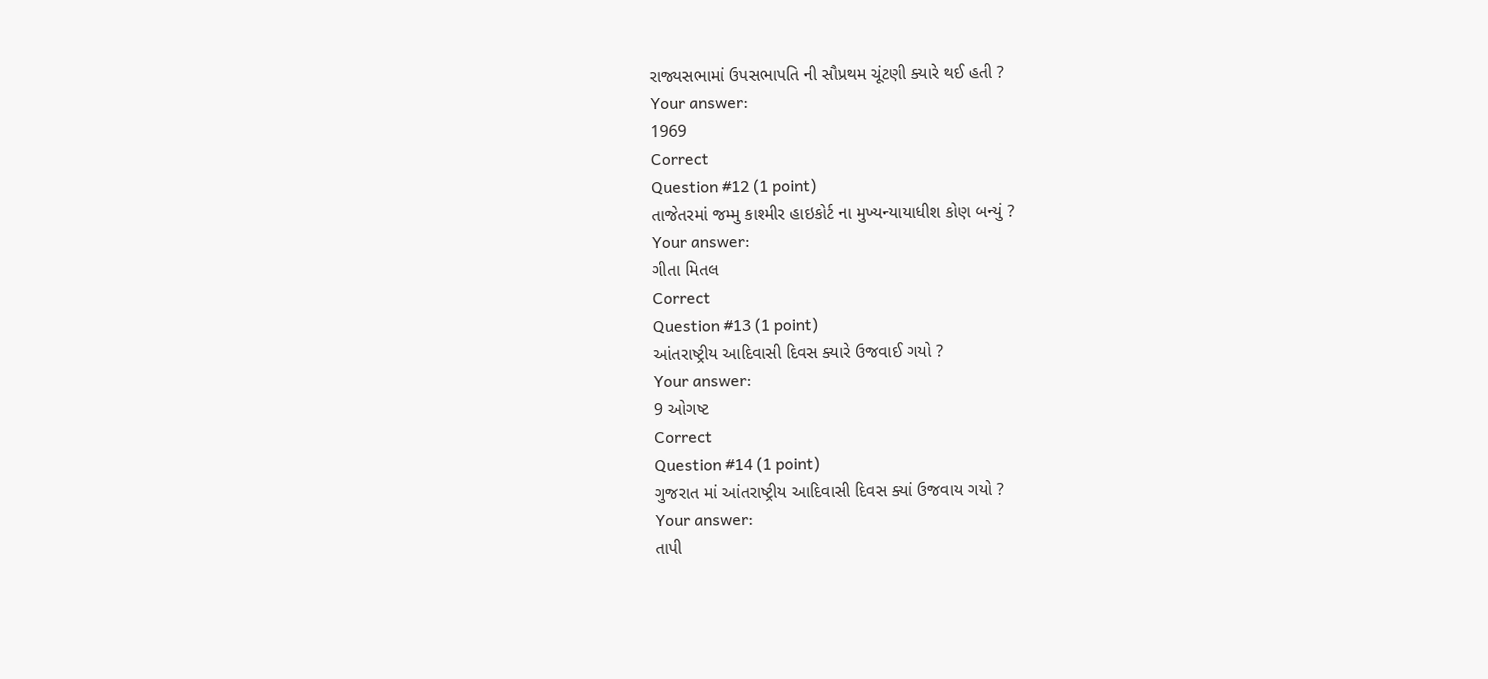રાજ્યસભામાં ઉપસભાપતિ ની સૌપ્રથમ ચૂંટણી ક્યારે થઈ હતી ?
Your answer:
1969
Correct
Question #12 (1 point)
તાજેતરમાં જમ્મુ કાશ્મીર હાઇકોર્ટ ના મુખ્યન્યાયાધીશ કોણ બન્યું ?
Your answer:
ગીતા મિતલ
Correct
Question #13 (1 point)
આંતરાષ્ટ્રીય આદિવાસી દિવસ ક્યારે ઉજવાઈ ગયો ?
Your answer:
9 ઓગષ્ટ
Correct
Question #14 (1 point)
ગુજરાત માં આંતરાષ્ટ્રીય આદિવાસી દિવસ ક્યાં ઉજવાય ગયો ?
Your answer:
તાપી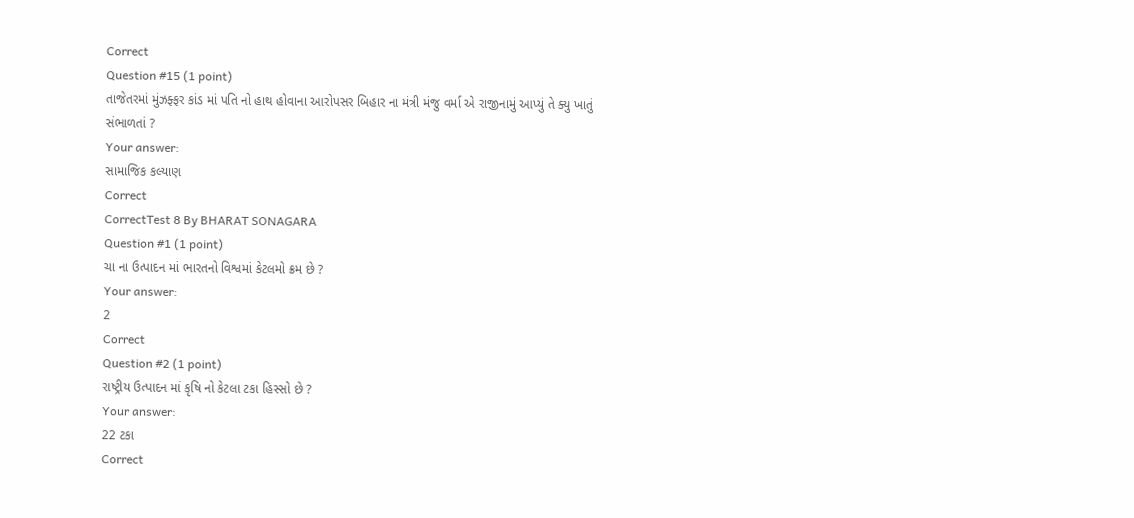Correct
Question #15 (1 point)
તાજેતરમાં મુંઝફ્ફર કાંડ માં પતિ નો હાથ હોવાના આરોપસર બિહાર ના મંત્રી મંજુ વર્મા એ રાજીનામું આપ્યું તે ક્યુ ખાતું સંભાળતાં ?
Your answer:
સામાજિક કલ્યાણ
Correct
CorrectTest 8 By BHARAT SONAGARA
Question #1 (1 point)
ચા ના ઉત્પાદન માં ભારતનો વિશ્વમાં કેટલમો ક્રમ છે ?
Your answer:
2
Correct
Question #2 (1 point)
રાષ્ટ્રીય ઉત્પાદન માં કૃષિ નો કેટલા ટકા હિસ્સો છે ?
Your answer:
22 ટકા
Correct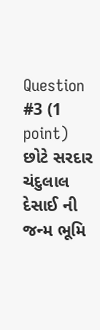Question #3 (1 point)
છોટે સરદાર ચંદુલાલ દેસાઈ ની જન્મ ભૂમિ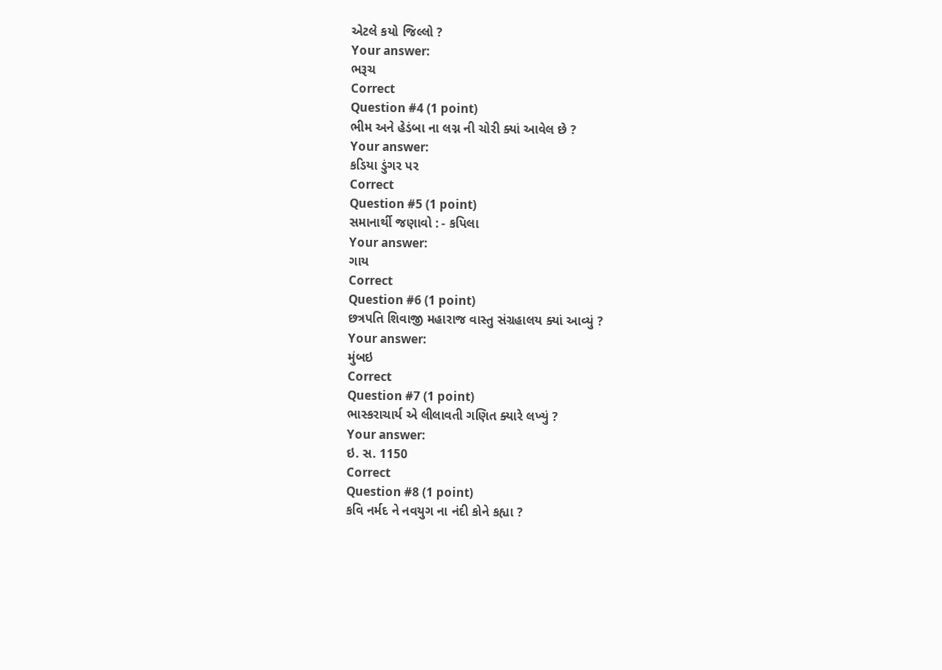એટલે કયો જિલ્લો ?
Your answer:
ભરૂચ
Correct
Question #4 (1 point)
ભીમ અને હેડંબા ના લગ્ન ની ચોરી ક્યાં આવેલ છે ?
Your answer:
કડિયા ડુંગર પર
Correct
Question #5 (1 point)
સમાનાર્થી જણાવો : - કપિલા
Your answer:
ગાય
Correct
Question #6 (1 point)
છત્રપતિ શિવાજી મહારાજ વાસ્તુ સંગ્રહાલય ક્યાં આવ્યું ?
Your answer:
મુંબઇ
Correct
Question #7 (1 point)
ભાસ્કરાચાર્ય એ લીલાવતી ગણિત ક્યારે લખ્યું ?
Your answer:
ઇ. સ. 1150
Correct
Question #8 (1 point)
કવિ નર્મદ ને નવયુગ ના નંદી કોને કહ્યા ?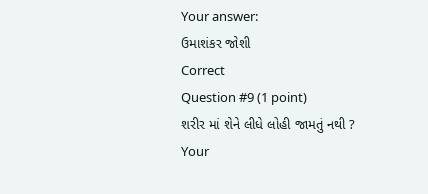Your answer:
ઉમાશંકર જોશી
Correct
Question #9 (1 point)
શરીર માં શેને લીધે લોહી જામતું નથી ?
Your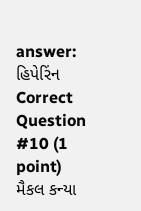answer:
હિપેરિંન
Correct
Question #10 (1 point)
મૈકલ કન્યા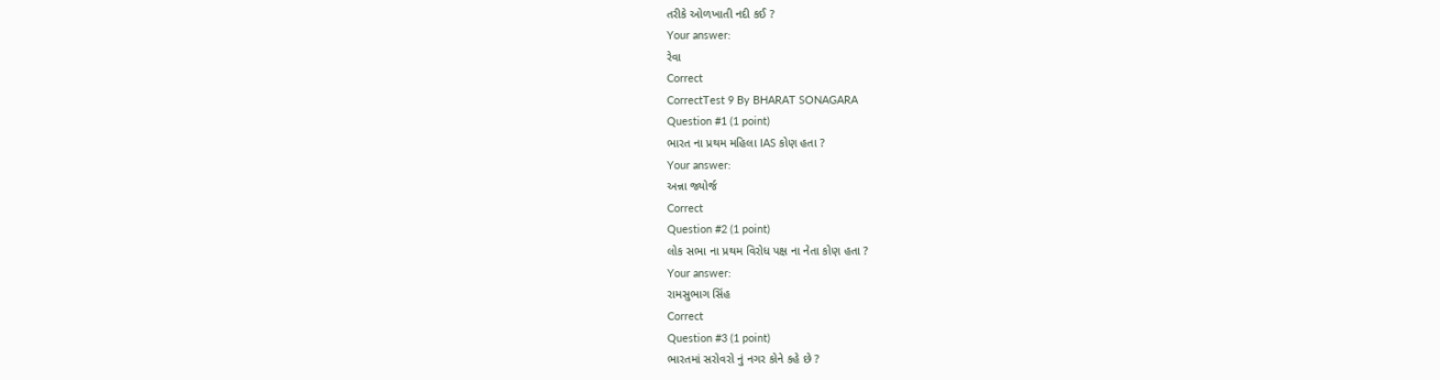તરીકે ઓળખાતી નદી કઈ ?
Your answer:
રેવા
Correct
CorrectTest 9 By BHARAT SONAGARA
Question #1 (1 point)
ભારત ના પ્રથમ મહિલા IAS કોણ હતા ?
Your answer:
અન્ના જ્યોર્જ
Correct
Question #2 (1 point)
લોક સભા ના પ્રથમ વિરોધ પક્ષ ના નેતા કોણ હતા ?
Your answer:
રામસુભાગ સિંહ
Correct
Question #3 (1 point)
ભારતમાં સરોવરો નું નગર કોને કહે છે ?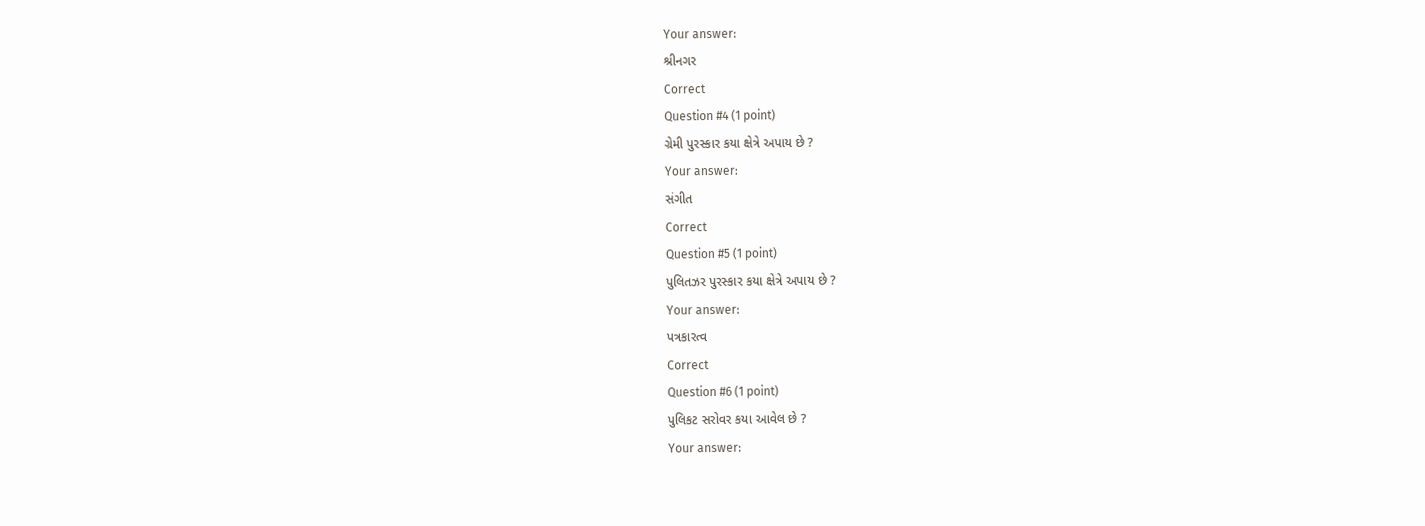Your answer:
શ્રીનગર
Correct
Question #4 (1 point)
ગ્રેમી પુરસ્કાર કયા ક્ષેત્રે અપાય છે ?
Your answer:
સંગીત
Correct
Question #5 (1 point)
પુલિતઝર પુરસ્કાર કયા ક્ષેત્રે અપાય છે ?
Your answer:
પત્રકારત્વ
Correct
Question #6 (1 point)
પુલિકટ સરોવર કયા આવેલ છે ?
Your answer: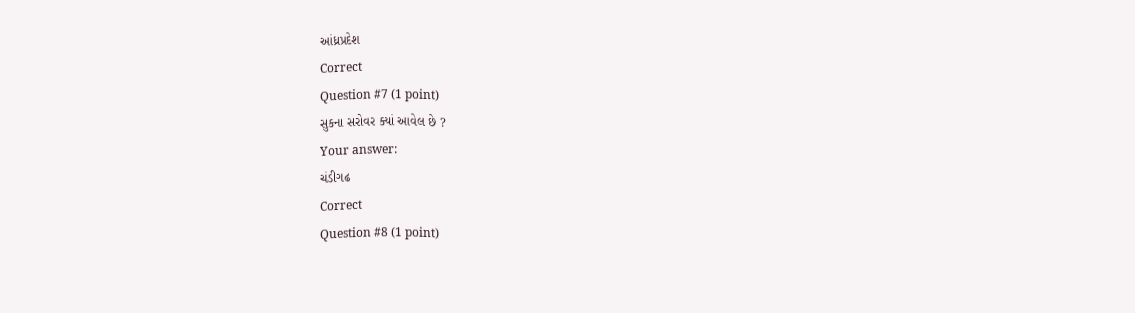આંધ્રપ્રદેશ
Correct
Question #7 (1 point)
સુકના સરોવર ક્યાં આવેલ છે ?
Your answer:
ચંડીગઢ
Correct
Question #8 (1 point)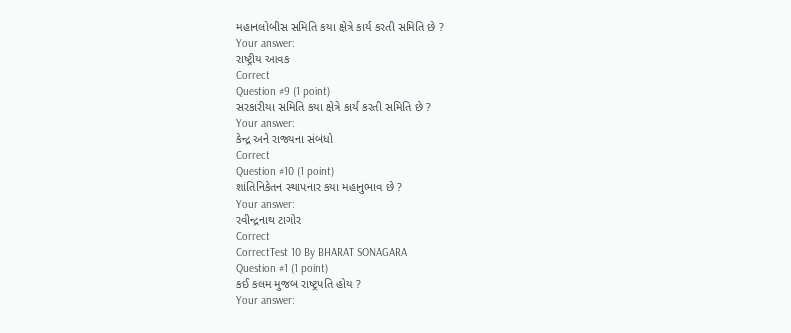મહાનલોબીસ સમિતિ કયા ક્ષેત્રે કાર્ય કરતી સમિતિ છે ?
Your answer:
રાષ્ટ્રીય આવક
Correct
Question #9 (1 point)
સરકારીયા સમિતિ કયા ક્ષેત્રે કાર્ય કરતી સમિતિ છે ?
Your answer:
કેન્દ્ર અને રાજ્યના સંબંધો
Correct
Question #10 (1 point)
શાંતિનિકેતન સ્થાપનાર કયા મહાનુભાવ છે ?
Your answer:
રવીન્દ્રનાથ ટાગોર
Correct
CorrectTest 10 By BHARAT SONAGARA
Question #1 (1 point)
કઈ કલમ મુજબ રાષ્ટ્રપતિ હોય ?
Your answer: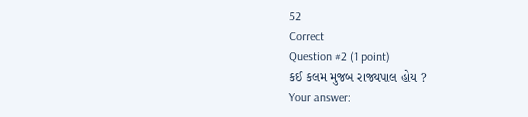52
Correct
Question #2 (1 point)
કઈ કલમ મુજબ રાજ્યપાલ હોય ?
Your answer: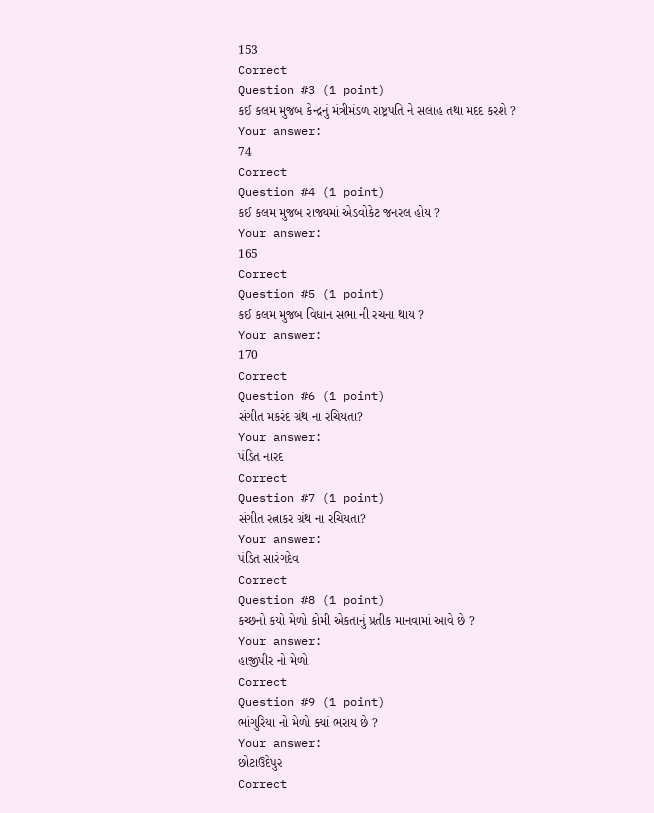153
Correct
Question #3 (1 point)
કઈ કલમ મુજબ કેન્દ્રનું મંત્રીમંડળ રાષ્ટ્રપતિ ને સલાહ તથા મદદ કરશે ?
Your answer:
74
Correct
Question #4 (1 point)
કઈ કલમ મુજબ રાજ્યમાં એડવોકેટ જનરલ હોય ?
Your answer:
165
Correct
Question #5 (1 point)
કઈ કલમ મુજબ વિધાન સભા ની રચના થાય ?
Your answer:
170
Correct
Question #6 (1 point)
સંગીત મકરંદ ગ્રંથ ના રચિયતા?
Your answer:
પંડિત નારદ
Correct
Question #7 (1 point)
સંગીત રત્નાકર ગ્રંથ ના રચિયતા?
Your answer:
પંડિત સારંગદેવ
Correct
Question #8 (1 point)
કચ્છનો કયો મેળો કોમી એકતાનું પ્રતીક માનવામાં આવે છે ?
Your answer:
હાજીપીર નો મેળો
Correct
Question #9 (1 point)
ભાંગુરિયા નો મેળો ક્યાં ભરાય છે ?
Your answer:
છોટાઉદેપુર
Correct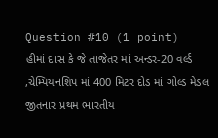Question #10 (1 point)
હીમાં દાસ કે જે તાજેતર માં અન્ડર-20 વર્લ્ડ ,ચેમ્પિયનશિપ માં 400 મિટર દોડ માં ગોલ્ડ મેડલ જીતનાર પ્રથમ ભારતીય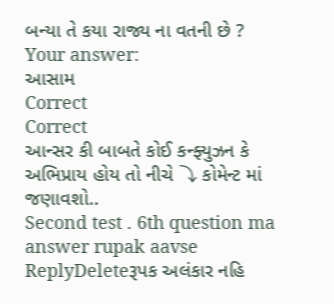બન્યા તે કયા રાજ્ય ના વતની છે ?
Your answer:
આસામ
Correct
Correct
આન્સર કી બાબતે કોઈ કન્ફ્યુઝન કે અભિપ્રાય હોય તો નીચે ⤵ કોમેન્ટ માં જણાવશો..
Second test . 6th question ma answer rupak aavse
ReplyDeleteરૂપક અલંકાર નહિ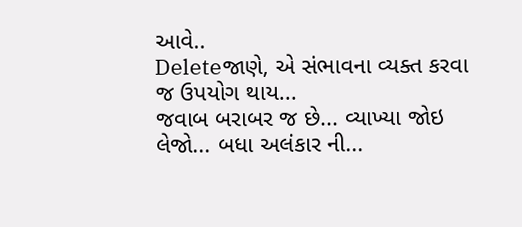આવે..
Deleteજાણે, એ સંભાવના વ્યક્ત કરવા જ ઉપયોગ થાય...
જવાબ બરાબર જ છે... વ્યાખ્યા જોઇ લેજો... બધા અલંકાર ની...